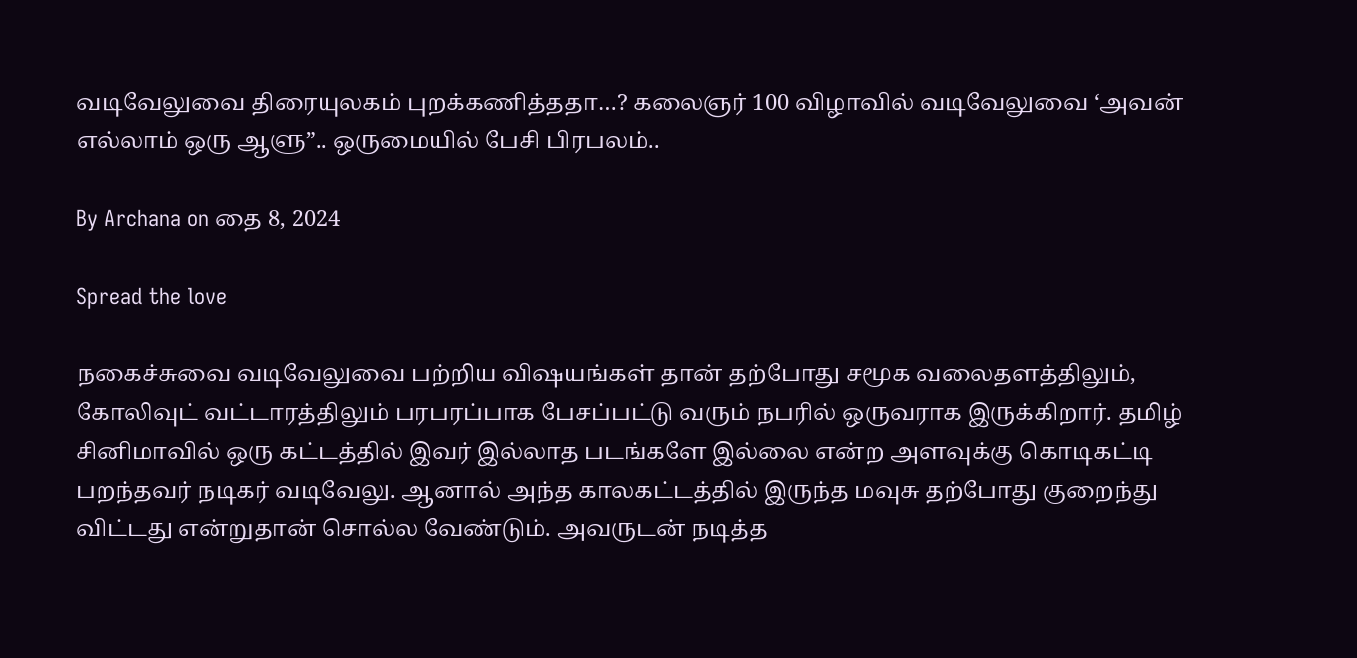வடிவேலுவை திரையுலகம் புறக்கணித்ததா…? கலைஞர் 100 விழாவில் வடிவேலுவை ‘அவன் எல்லாம் ஒரு ஆளு”.. ஒருமையில் பேசி பிரபலம்..

By Archana on தை 8, 2024

Spread the love

நகைச்சுவை வடிவேலுவை பற்றிய விஷயங்கள் தான் தற்போது சமூக வலைதளத்திலும், கோலிவுட் வட்டாரத்திலும் பரபரப்பாக பேசப்பட்டு வரும் நபரில் ஒருவராக இருக்கிறார். தமிழ் சினிமாவில் ஒரு கட்டத்தில் இவர் இல்லாத படங்களே இல்லை என்ற அளவுக்கு கொடிகட்டி பறந்தவர் நடிகர் வடிவேலு. ஆனால் அந்த காலகட்டத்தில் இருந்த மவுசு தற்போது குறைந்து விட்டது என்றுதான் சொல்ல வேண்டும். அவருடன் நடித்த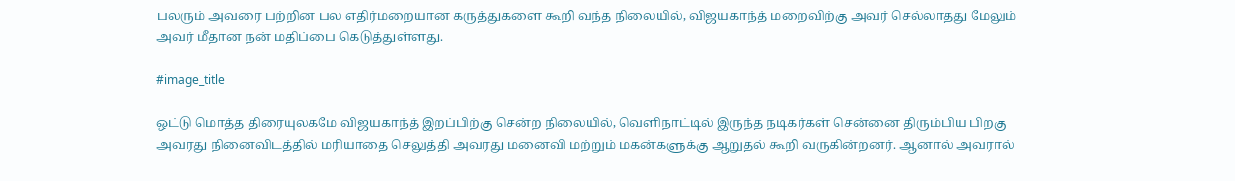பலரும் அவரை பற்றின பல எதிர்மறையான கருத்துகளை கூறி வந்த நிலையில், விஜயகாந்த் மறைவிற்கு அவர் செல்லாதது மேலும் அவர் மீதான நன் மதிப்பை கெடுத்துள்ளது.

#image_title

ஒட்டு மொத்த திரையுலகமே விஜயகாந்த் இறப்பிற்கு சென்ற நிலையில், வெளிநாட்டில் இருந்த நடிகர்கள் சென்னை திரும்பிய பிறகு அவரது நினைவிடத்தில் மரியாதை செலுத்தி அவரது மனைவி மற்றும் மகன்களுக்கு ஆறுதல் கூறி வருகின்றனர். ஆனால் அவரால்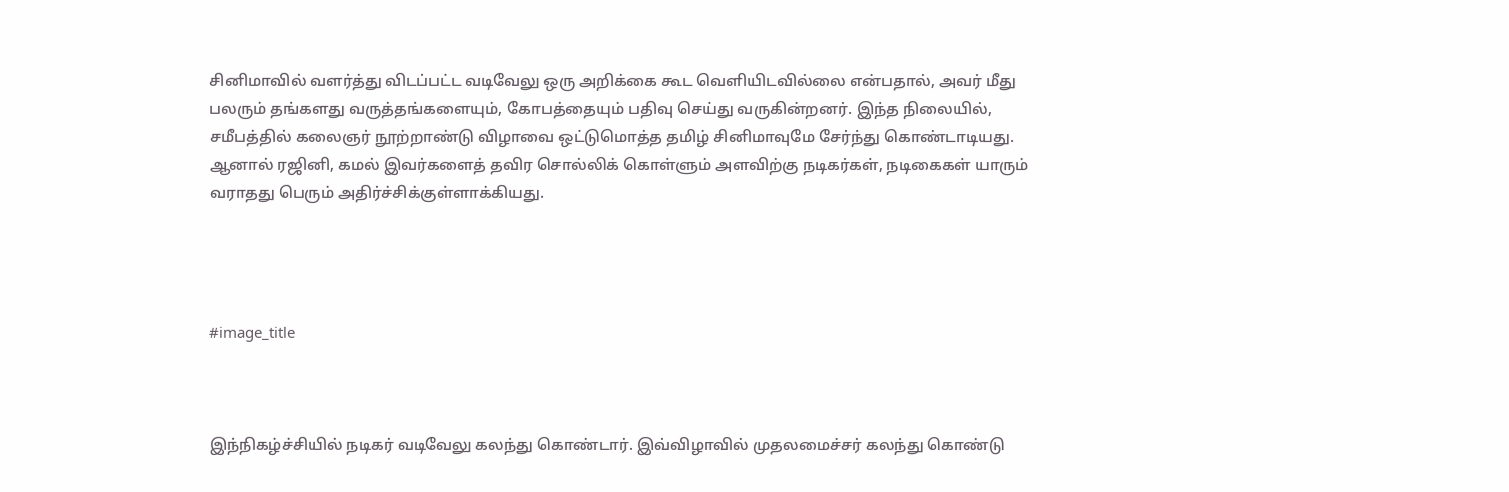சினிமாவில் வளர்த்து விடப்பட்ட வடிவேலு ஒரு அறிக்கை கூட வெளியிடவில்லை என்பதால், அவர் மீது பலரும் தங்களது வருத்தங்களையும், கோபத்தையும் பதிவு செய்து வருகின்றனர். இந்த நிலையில், சமீபத்தில் கலைஞர் நூற்றாண்டு விழாவை ஒட்டுமொத்த தமிழ் சினிமாவுமே சேர்ந்து கொண்டாடியது. ஆனால் ரஜினி, கமல் இவர்களைத் தவிர சொல்லிக் கொள்ளும் அளவிற்கு நடிகர்கள், நடிகைகள் யாரும் வராதது பெரும் அதிர்ச்சிக்குள்ளாக்கியது.




#image_title



இந்நிகழ்ச்சியில் நடிகர் வடிவேலு கலந்து கொண்டார். இவ்விழாவில் முதலமைச்சர் கலந்து கொண்டு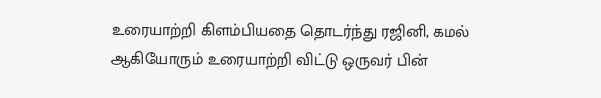உரையாற்றி கிளம்பியதை தொடர்ந்து ரஜினி, கமல் ஆகியோரும் உரையாற்றி விட்டு ஒருவர் பின்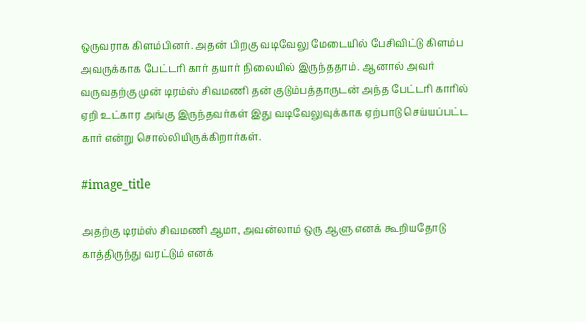ஒருவராக கிளம்பினர். அதன் பிறகு வடிவேலு மேடையில் பேசிவிட்டு கிளம்ப அவருக்காக பேட்டரி கார் தயார் நிலையில் இருந்ததாம். ஆனால் அவர் வருவதற்கு முன் டிரம்ஸ் சிவமணி தன் குடும்பத்தாருடன் அந்த பேட்டரி காரில் ஏறி உட்கார அங்கு இருந்தவர்கள் இது வடிவேலுவுக்காக ஏற்பாடு செய்யப்பட்ட கார் என்று சொல்லியிருக்கிறார்கள்.

#image_title

அதற்கு டிரம்ஸ் சிவமணி ஆமா, அவன்லாம் ஒரு ஆளு எனக் கூறியதோடு காத்திருந்து வரட்டும் எனக்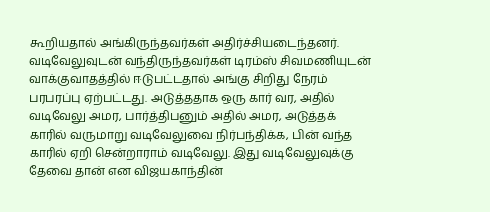கூறியதால் அங்கிருந்தவர்கள் அதிர்ச்சியடைந்தனர். வடிவேலுவுடன் வந்திருந்தவர்கள் டிரம்ஸ் சிவமணியுடன் வாக்குவாதத்தில் ஈடுபட்டதால் அங்கு சிறிது நேரம் பரபரப்பு ஏற்பட்டது. அடுத்ததாக ஒரு கார் வர, அதில் வடிவேலு அமர, பார்த்திபனும் அதில் அமர, அடுத்தக் காரில் வருமாறு வடிவேலுவை நிர்பந்திக்க, பின் வந்த காரில் ஏறி சென்றாராம் வடிவேலு. இது வடிவேலுவுக்கு தேவை தான் என விஜயகாந்தின்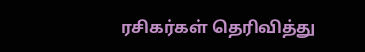ரசிகர்கள் தெரிவித்து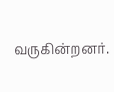வருகின்றனர்.